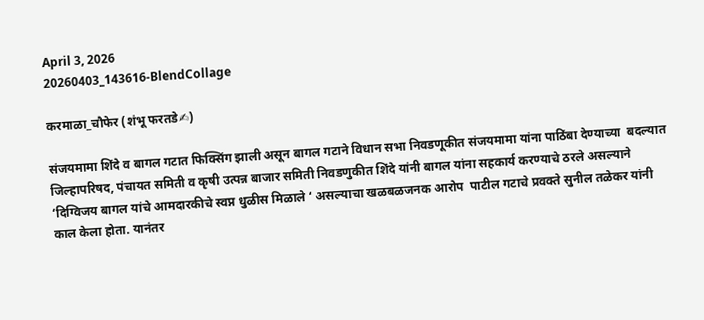April 3, 2026
20260403_143616-BlendCollage

करमाळा_चौफेर (शंभू फरतडे✍)

संजयमामा शिंदे व बागल गटात फिक्सिंग झाली असून बागल गटाने विधान सभा निवडणूकीत संजयमामा यांना पाठिंबा देण्याच्या  बदल्यात जिल्हापरिषद, पंचायत समिती व कृषी उत्पन्न बाजार समिती निवडणुकीत शिंदे यांनी बागल यांना सहकार्य करण्याचे ठरले असल्याने ‘दिग्विजय बागल यांचे आमदारकीचे स्वप्न धुळीस मिळाले ‘ असल्याचा खळबळजनक आरोप  पाटील गटाचे प्रवक्ते सुनील तळेकर यांनी काल केला होता. यानंतर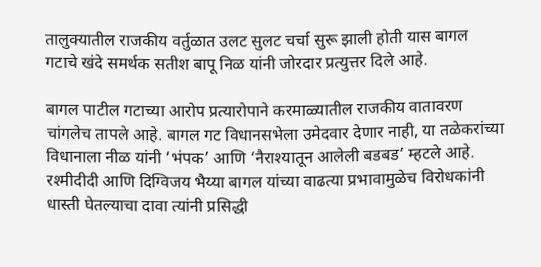तालुक्यातील राजकीय वर्तुळात उलट सुलट चर्चा सुरू झाली होती यास बागल गटाचे खंदे समर्थक सतीश बापू निळ यांनी जोरदार प्रत्युत्तर दिले आहे.

बागल पाटील गटाच्या आरोप प्रत्यारोपाने करमाळ्यातील राजकीय वातावरण चांगलेच तापले आहे. बागल गट विधानसभेला उमेदवार देणार नाही, या तळेकरांच्या विधानाला नीळ यांनी ‘भंपक’ आणि ‘नैराश्यातून आलेली बडबड’ म्हटले आहे. रश्मीदीदी आणि दिग्विजय भैय्या बागल यांच्या वाढत्या प्रभावामुळेच विरोधकांनी धास्ती घेतल्याचा दावा त्यांनी प्रसिद्धी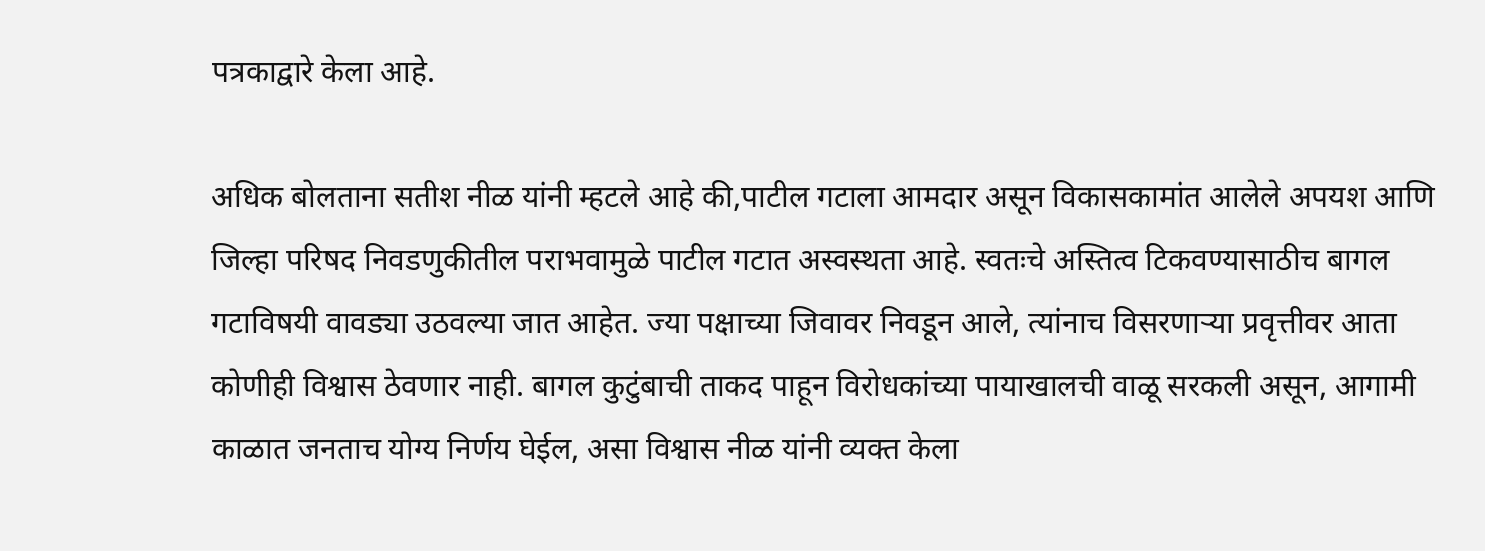पत्रकाद्वारे केला आहे.

अधिक बोलताना सतीश नीळ यांनी म्हटले आहे की,पाटील गटाला आमदार असून विकासकामांत आलेले अपयश आणि जिल्हा परिषद निवडणुकीतील पराभवामुळे पाटील गटात अस्वस्थता आहे. स्वतःचे अस्तित्व टिकवण्यासाठीच बागल गटाविषयी वावड्या उठवल्या जात आहेत. ज्या पक्षाच्या जिवावर निवडून आले, त्यांनाच विसरणाऱ्या प्रवृत्तीवर आता कोणीही विश्वास ठेवणार नाही. बागल कुटुंबाची ताकद पाहून विरोधकांच्या पायाखालची वाळू सरकली असून, आगामी काळात जनताच योग्य निर्णय घेईल, असा विश्वास नीळ यांनी व्यक्त केला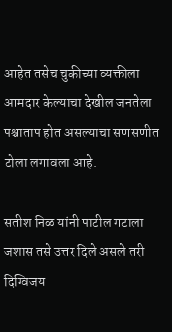आहेत तसेच चुकीच्या व्यक्तीला आमदार केल्याचा देखील जनतेला पश्चाताप होत असल्याचा सणसणीत टोला लगावला आहे.

सतीश निळ यांनी पाटील गटाला जशास तसे उत्तर दिले असले तरी दिग्विजय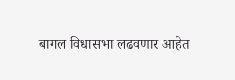बागल विधासभा लढवणार आहेत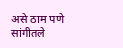असे ठाम पणे सांगीतले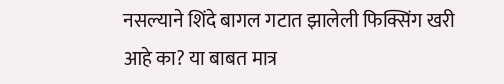नसल्याने शिंदे बागल गटात झालेली फिक्सिंग खरी आहे का? या बाबत मात्र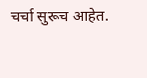चर्चा सुरूच आहेत.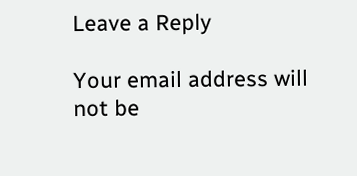Leave a Reply

Your email address will not be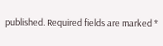published. Required fields are marked *